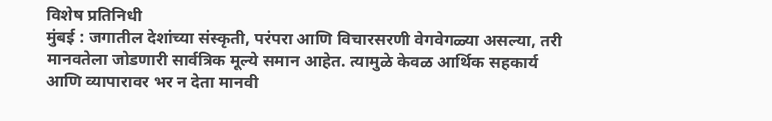विशेष प्रतिनिधी
मुंबई : जगातील देशांच्या संस्कृती, परंपरा आणि विचारसरणी वेगवेगळ्या असल्या, तरी मानवतेला जोडणारी सार्वत्रिक मूल्ये समान आहेत. त्यामुळे केवळ आर्थिक सहकार्य आणि व्यापारावर भर न देता मानवी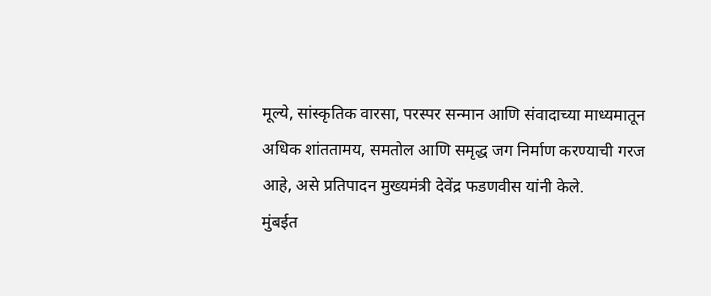मूल्ये, सांस्कृतिक वारसा, परस्पर सन्मान आणि संवादाच्या माध्यमातून अधिक शांततामय, समतोल आणि समृद्ध जग निर्माण करण्याची गरज आहे, असे प्रतिपादन मुख्यमंत्री देवेंद्र फडणवीस यांनी केले.
मुंबईत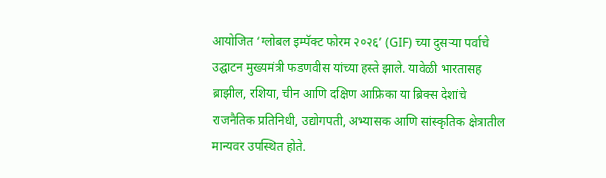आयोजित ‘ग्लोबल इम्पॅक्ट फोरम २०२६’ (GIF) च्या दुसऱ्या पर्वाचे उद्घाटन मुख्यमंत्री फडणवीस यांच्या हस्ते झाले. यावेळी भारतासह ब्राझील, रशिया, चीन आणि दक्षिण आफ्रिका या ब्रिक्स देशांचे राजनैतिक प्रतिनिधी, उद्योगपती, अभ्यासक आणि सांस्कृतिक क्षेत्रातील मान्यवर उपस्थित होते.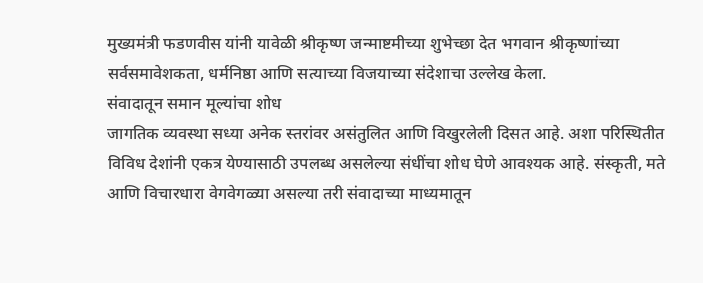मुख्यमंत्री फडणवीस यांनी यावेळी श्रीकृष्ण जन्माष्टमीच्या शुभेच्छा देत भगवान श्रीकृष्णांच्या सर्वसमावेशकता, धर्मनिष्ठा आणि सत्याच्या विजयाच्या संदेशाचा उल्लेख केला.
संवादातून समान मूल्यांचा शोध
जागतिक व्यवस्था सध्या अनेक स्तरांवर असंतुलित आणि विखुरलेली दिसत आहे. अशा परिस्थितीत विविध देशांनी एकत्र येण्यासाठी उपलब्ध असलेल्या संधींचा शोध घेणे आवश्यक आहे. संस्कृती, मते आणि विचारधारा वेगवेगळ्या असल्या तरी संवादाच्या माध्यमातून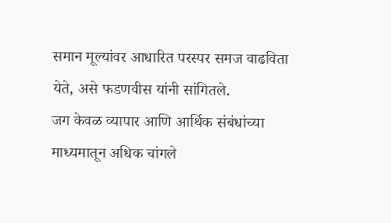समान मूल्यांवर आधारित परस्पर समज वाढविता येते, असे फडणवीस यांनी सांगितले.
जग केवळ व्यापार आणि आर्थिक संबंधांच्या माध्यमातून अधिक चांगले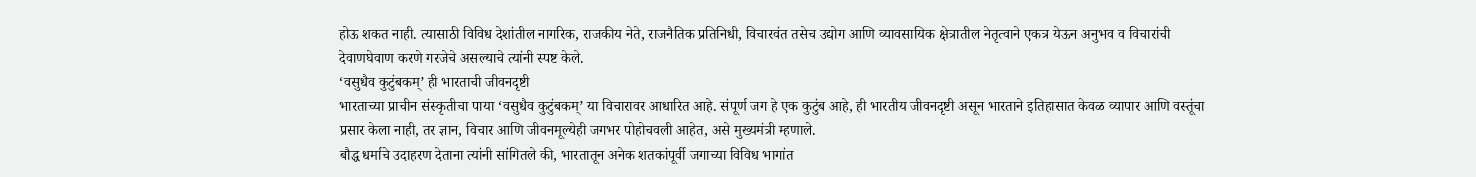होऊ शकत नाही. त्यासाठी विविध देशांतील नागरिक, राजकीय नेते, राजनैतिक प्रतिनिधी, विचारवंत तसेच उद्योग आणि व्यावसायिक क्षेत्रातील नेतृत्वाने एकत्र येऊन अनुभव व विचारांची देवाणघेवाण करणे गरजेचे असल्याचे त्यांनी स्पष्ट केले.
‘वसुधैव कुटुंबकम्’ ही भारताची जीवनदृष्टी
भारताच्या प्राचीन संस्कृतीचा पाया ‘वसुधैव कुटुंबकम्’ या विचारावर आधारित आहे. संपूर्ण जग हे एक कुटुंब आहे, ही भारतीय जीवनदृष्टी असून भारताने इतिहासात केवळ व्यापार आणि वस्तूंचा प्रसार केला नाही, तर ज्ञान, विचार आणि जीवनमूल्येही जगभर पोहोचवली आहेत, असे मुख्यमंत्री म्हणाले.
बौद्ध धर्माचे उदाहरण देताना त्यांनी सांगितले की, भारतातून अनेक शतकांपूर्वी जगाच्या विविध भागांत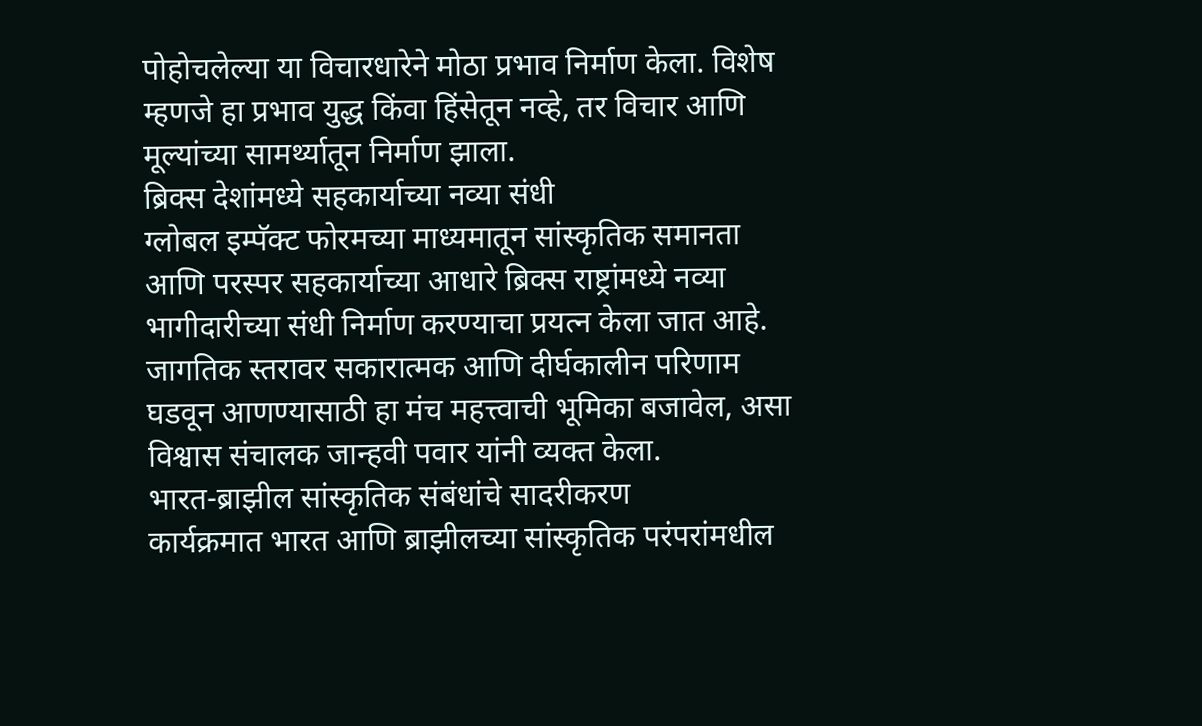पोहोचलेल्या या विचारधारेने मोठा प्रभाव निर्माण केला. विशेष म्हणजे हा प्रभाव युद्ध किंवा हिंसेतून नव्हे, तर विचार आणि मूल्यांच्या सामर्थ्यातून निर्माण झाला.
ब्रिक्स देशांमध्ये सहकार्याच्या नव्या संधी
ग्लोबल इम्पॅक्ट फोरमच्या माध्यमातून सांस्कृतिक समानता आणि परस्पर सहकार्याच्या आधारे ब्रिक्स राष्ट्रांमध्ये नव्या भागीदारीच्या संधी निर्माण करण्याचा प्रयत्न केला जात आहे. जागतिक स्तरावर सकारात्मक आणि दीर्घकालीन परिणाम घडवून आणण्यासाठी हा मंच महत्त्वाची भूमिका बजावेल, असा विश्वास संचालक जान्हवी पवार यांनी व्यक्त केला.
भारत-ब्राझील सांस्कृतिक संबंधांचे सादरीकरण
कार्यक्रमात भारत आणि ब्राझीलच्या सांस्कृतिक परंपरांमधील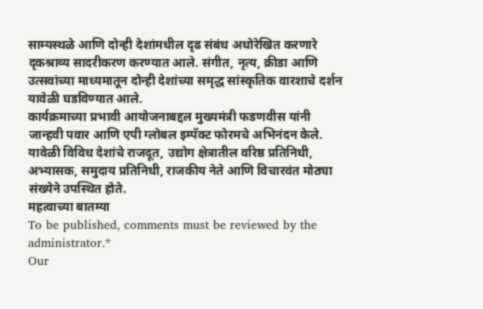साम्यस्थळे आणि दोन्ही देशांमधील दृढ संबंध अधोरेखित करणारे दृकश्राव्य सादरीकरण करण्यात आले. संगीत, नृत्य, क्रीडा आणि उत्सवांच्या माध्यमातून दोन्ही देशांच्या समृद्ध सांस्कृतिक वारशाचे दर्शन यावेळी घडविण्यात आले.
कार्यक्रमाच्या प्रभावी आयोजनाबद्दल मुख्यमंत्री फडणवीस यांनी जान्हवी पवार आणि एपी ग्लोबल इम्पॅक्ट फोरमचे अभिनंदन केले. यावेळी विविध देशांचे राजदूत, उद्योग क्षेत्रातील वरिष्ठ प्रतिनिधी, अभ्यासक, समुदाय प्रतिनिधी, राजकीय नेते आणि विचारवंत मोठ्या संख्येने उपस्थित होते.
महत्वाच्या बातम्या
To be published, comments must be reviewed by the administrator.*
Our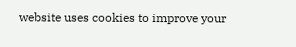website uses cookies to improve your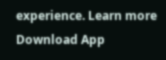experience. Learn more
Download App